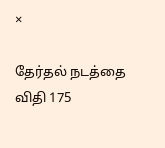×

தேர்தல் நடத்தை விதி 175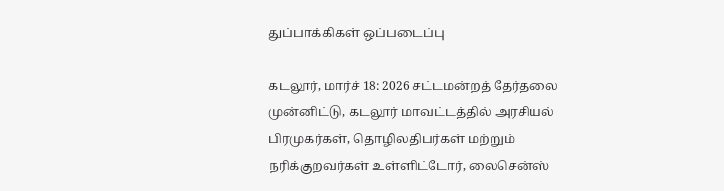துப்பாக்கிகள் ஒப்படைப்பு

கடலூர், மார்ச் 18: 2026 சட்டமன்றத் தேர்தலை முன்னிட்டு, கடலூர் மாவட்டத்தில் அரசியல் பிரமுகர்கள், தொழிலதிபர்கள் மற்றும் நரிக்குறவர்கள் உள்ளிட்டோர், லைசென்ஸ்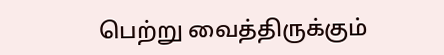பெற்று வைத்திருக்கும்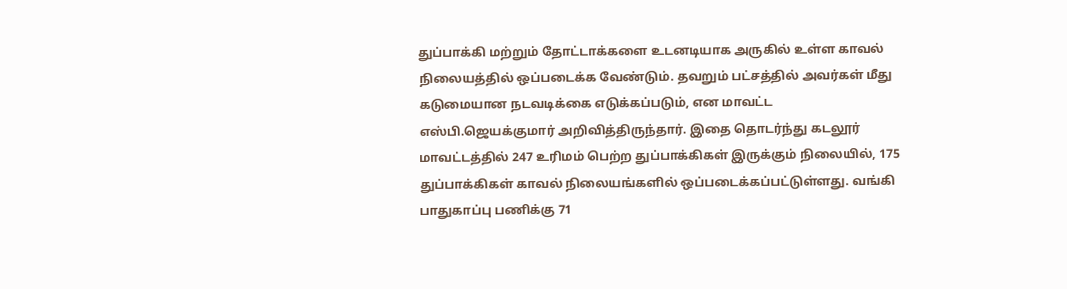துப்பாக்கி மற்றும் தோட்டாக்களை உடனடியாக அருகில் உள்ள காவல் நிலையத்தில் ஒப்படைக்க வேண்டும். தவறும் பட்சத்தில் அவர்கள் மீது கடுமையான நடவடிக்கை எடுக்கப்படும், என மாவட்ட எஸ்பி.ஜெயக்குமார் அறிவித்திருந்தார். இதை தொடர்ந்து கடலூர் மாவட்டத்தில் 247 உரிமம் பெற்ற துப்பாக்கிகள் இருக்கும் நிலையில், 175 துப்பாக்கிகள் காவல் நிலையங்களில் ஒப்படைக்கப்பட்டுள்ளது. வங்கி பாதுகாப்பு பணிக்கு 71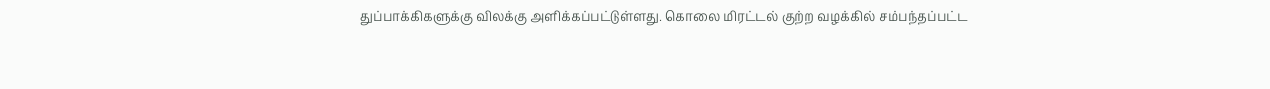துப்பாக்கிகளுக்கு விலக்கு அளிக்கப்பட்டுள்ளது. கொலை மிரட்டல் குற்ற வழக்கில் சம்பந்தப்பட்ட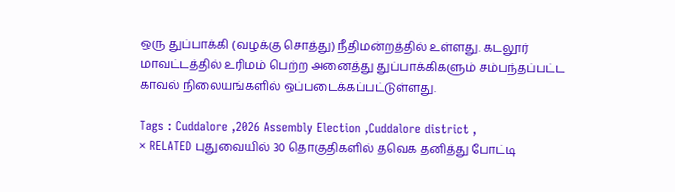ஒரு துப்பாக்கி (வழக்கு சொத்து) நீதிமன்றத்தில் உள்ளது. கடலூர் மாவட்டத்தில் உரிமம் பெற்ற அனைத்து துப்பாக்கிகளும் சம்பந்தப்பட்ட காவல் நிலையங்களில் ஒப்படைக்கப்பட்டுள்ளது.

Tags : Cuddalore ,2026 Assembly Election ,Cuddalore district ,
× RELATED புதுவையில் 30 தொகுதிகளில் தவெக தனித்து போட்டி